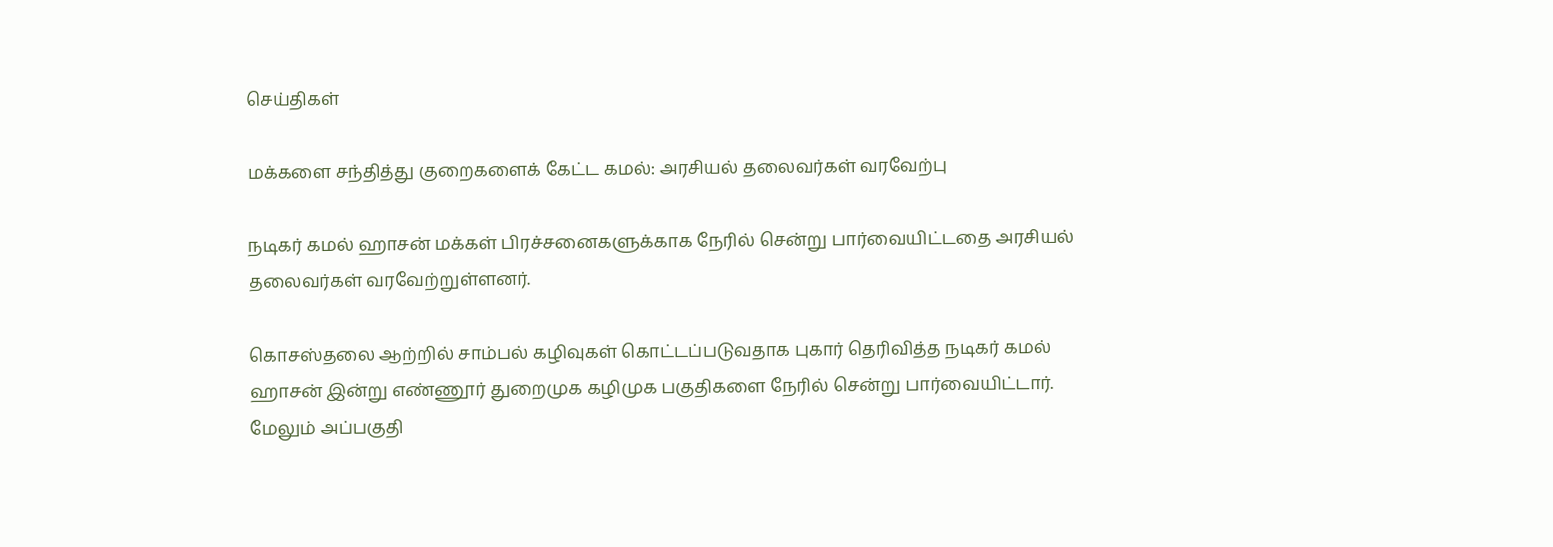செய்திகள்

மக்களை சந்தித்து குறைகளைக் கேட்ட கமல்: அரசியல் தலைவர்கள் வரவேற்பு

நடிகர் கமல் ஹாசன் மக்கள் பிரச்சனைகளுக்காக நேரில் சென்று பார்வையிட்டதை அரசியல் தலைவர்கள் வரவேற்றுள்ளனர்.

கொசஸ்தலை ஆற்றில் சாம்பல் கழிவுகள் கொட்டப்படுவதாக புகார் தெரிவித்த நடிகர் கமல் ஹாசன் இன்று எண்ணூர் துறைமுக கழிமுக பகுதிகளை நேரில் சென்று பார்வையிட்டார். மேலும் அப்பகுதி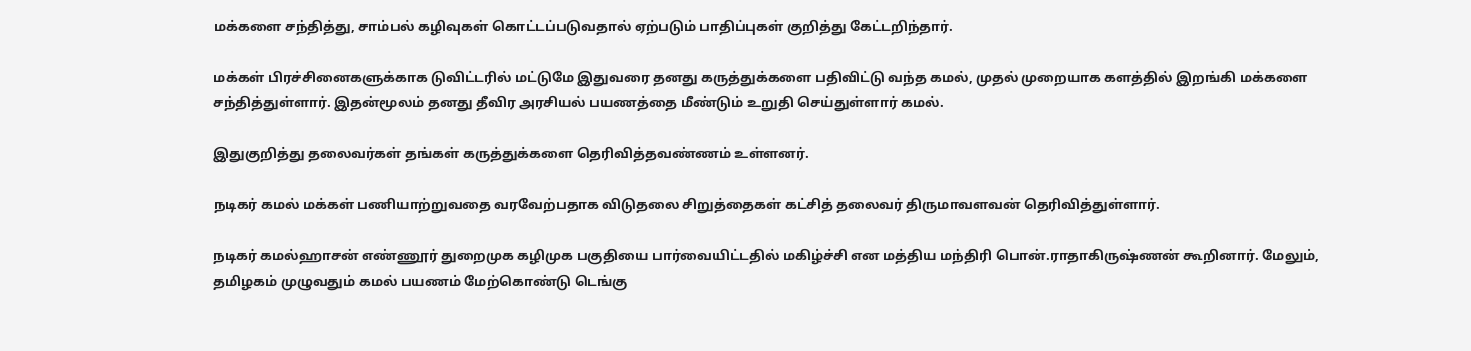மக்களை சந்தித்து, சாம்பல் கழிவுகள் கொட்டப்படுவதால் ஏற்படும் பாதிப்புகள் குறித்து கேட்டறிந்தார்.

மக்கள் பிரச்சினைகளுக்காக டுவிட்டரில் மட்டுமே இதுவரை தனது கருத்துக்களை பதிவிட்டு வந்த கமல், முதல் முறையாக களத்தில் இறங்கி மக்களை சந்தித்துள்ளார். இதன்மூலம் தனது தீவிர அரசியல் பயணத்தை மீண்டும் உறுதி செய்துள்ளார் கமல்.

இதுகுறித்து தலைவர்கள் தங்கள் கருத்துக்களை தெரிவித்தவண்ணம் உள்ளனர்.

நடிகர் கமல் மக்கள் பணியாற்றுவதை வரவேற்பதாக விடுதலை சிறுத்தைகள் கட்சித் தலைவர் திருமாவளவன் தெரிவித்துள்ளார்.

நடிகர் கமல்ஹாசன் எண்ணூர் துறைமுக கழிமுக பகுதியை பார்வையிட்டதில் மகிழ்ச்சி என மத்திய மந்திரி பொன்.ராதாகிருஷ்ணன் கூறினார். மேலும், தமிழகம் முழுவதும் கமல் பயணம் மேற்கொண்டு டெங்கு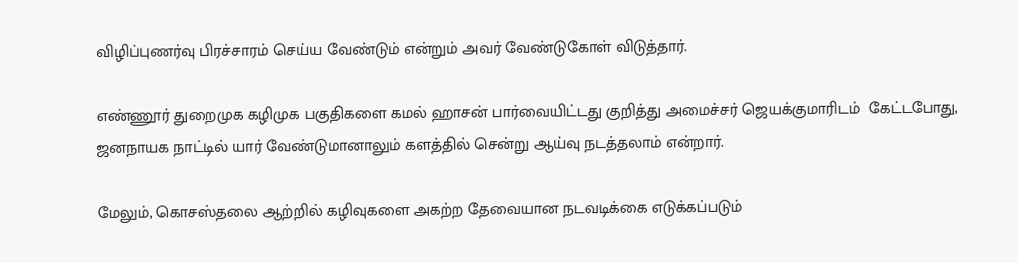விழிப்புணர்வு பிரச்சாரம் செய்ய வேண்டும் என்றும் அவர் வேண்டுகோள் விடுத்தார்.

எண்ணூர் துறைமுக கழிமுக பகுதிகளை கமல் ஹாசன் பார்வையிட்டது குறித்து அமைச்சர் ஜெயக்குமாரிடம்  கேட்டபோது, ஜனநாயக நாட்டில் யார் வேண்டுமானாலும் களத்தில் சென்று ஆய்வு நடத்தலாம் என்றார்.

மேலும், கொசஸ்தலை ஆற்றில் கழிவுகளை அகற்ற தேவையான நடவடிக்கை எடுக்கப்படும்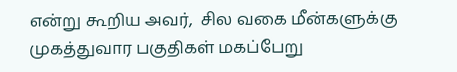என்று கூறிய அவர்,  சில வகை மீன்களுக்கு முகத்துவார பகுதிகள் மகப்பேறு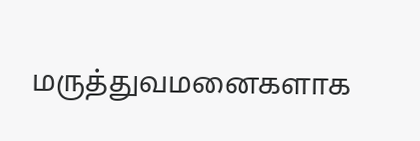மருத்துவமனைகளாக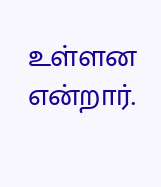உள்ளன என்றார்.